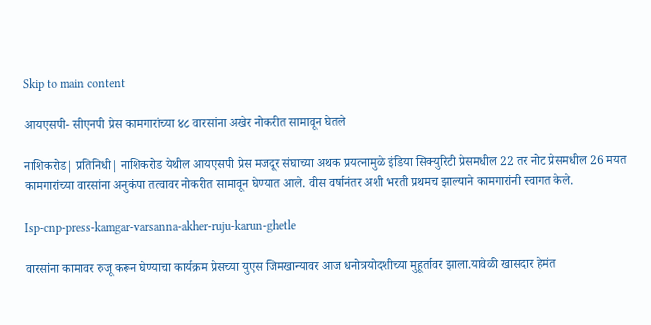Skip to main content

आयएसपी- सीएनपी प्रेस कामगारांच्या ४८ वारसांना अखेर नोकरीत सामावून घेतले

नाशिकरोड| प्रतिनिधी| नाशिकरोड येथील आयएसपी प्रेस मजदूर संघाच्या अथक प्रयत्नामुळे इंडिया सिक्युरिटी प्रेसमधील 22 तर नोट प्रेसमधील 26 मयत कामगारांच्या वारसांना अनुकंपा तत्वावर नोकरीत सामावून घेण्यात आले. वीस वर्षानंतर अशी भरती प्रथमच झाल्याने कामगारांनी स्वागत केले.

Isp-cnp-press-kamgar-varsanna-akher-ruju-karun-ghetle

वारसांना कामावर रुजू करून घेण्याचा कार्यक्रम प्रेसच्या युएस जिमखान्यावर आज धनोत्रयोदशीच्या मुहूर्तावर झाला.यावेळी खासदार हेमंत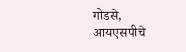गोडसे, आयएसपीचे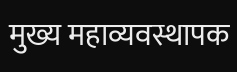मुख्य महाव्यवस्थापक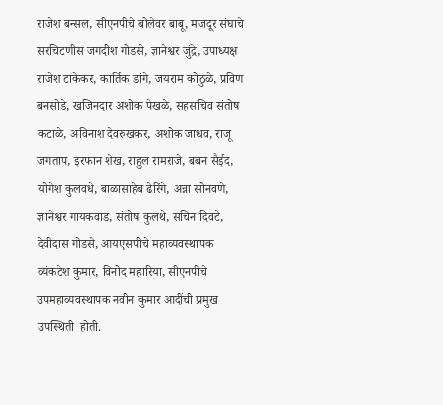राजेश बन्सल, सीएनपीचे बोलेवर बाबू, मजदूर संघाचे सरचिटणीस जगदीश गोडसे, ज्ञानेश्वर जुंद्रे, उपाध्यक्ष राजेश टाकेकर, कार्तिक डांगे, जयराम कोठुळे, प्रविण बनसोडे, खजिनदार अशोक पेखळे, सहसचिव संतोष कटाळे, अविनाश देवरुखकर, अशोक जाधव, राजू जगताप, इरफान शेख, राहुल रामराजे, बबन सैईद, योगेश कुलवधे, बाळासाहेब ढेरिंगे, अन्ना सोनवणे, ज्ञानेश्वर गायकवाड, संतोष कुलथे, सचिन दिवटे, देवीदास गोडसे, आयएसपीचे महाव्यवस्थापक व्यंकटेश कुमार, विनोद महारिया, सीएनपीचे उपमहाव्यवस्थापक नवीन कुमार आदींची प्रमुख उपस्थिती  होती.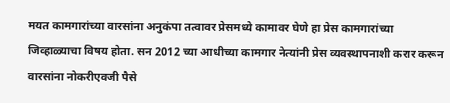मयत कामगारांच्या वारसांना अनुकंपा तत्वावर प्रेसमध्ये कामावर घेणे हा प्रेस कामगारांच्या जिव्हाळ्याचा विषय होता. सन 2012 च्या आधीच्या कामगार नेत्यांनी प्रेस व्यवस्थापनाशी करार करून वारसांना नोकरीएवजी पैसे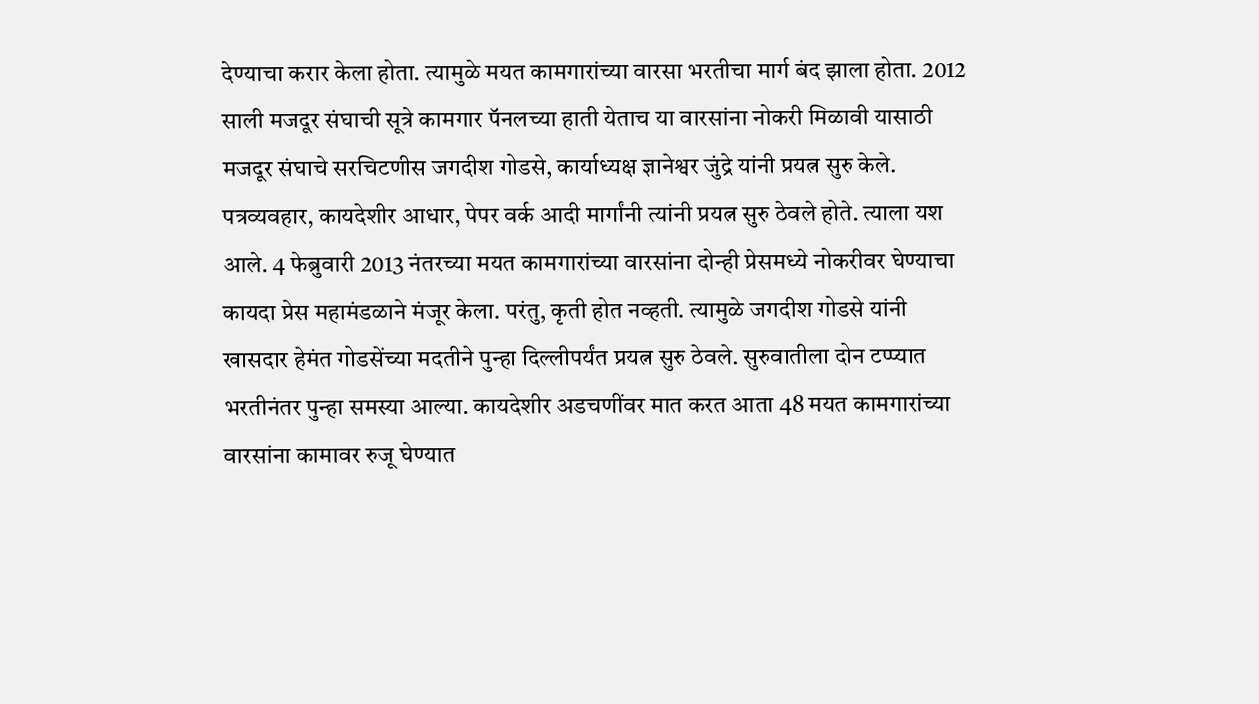देण्याचा करार केला होता. त्यामुळे मयत कामगारांच्या वारसा भरतीचा मार्ग बंद झाला होता. 2012 साली मजदूर संघाची सूत्रे कामगार पॅनलच्या हाती येताच या वारसांना नोकरी मिळावी यासाठी मजदूर संघाचे सरचिटणीस जगदीश गोडसे, कार्याध्यक्ष ज्ञानेश्वर जुंद्रे यांनी प्रयत्न सुरु केले. पत्रव्यवहार, कायदेशीर आधार, पेपर वर्क आदी मार्गांनी त्यांनी प्रयत्न सुरु ठेवले होते. त्याला यश आले. 4 फेब्रुवारी 2013 नंतरच्या मयत कामगारांच्या वारसांना दोन्ही प्रेसमध्ये नोकरीवर घेण्याचा कायदा प्रेस महामंडळाने मंजूर केला. परंतु, कृती होत नव्हती. त्यामुळे जगदीश गोडसे यांनी खासदार हेमंत गोडसेंच्या मदतीने पुन्हा दिल्लीपर्यंत प्रयत्न सुरु ठेवले. सुरुवातीला दोन टप्प्यात भरतीनंतर पुन्हा समस्या आल्या. कायदेशीर अडचणींवर मात करत आता 48 मयत कामगारांच्या वारसांना कामावर रुजू घेण्यात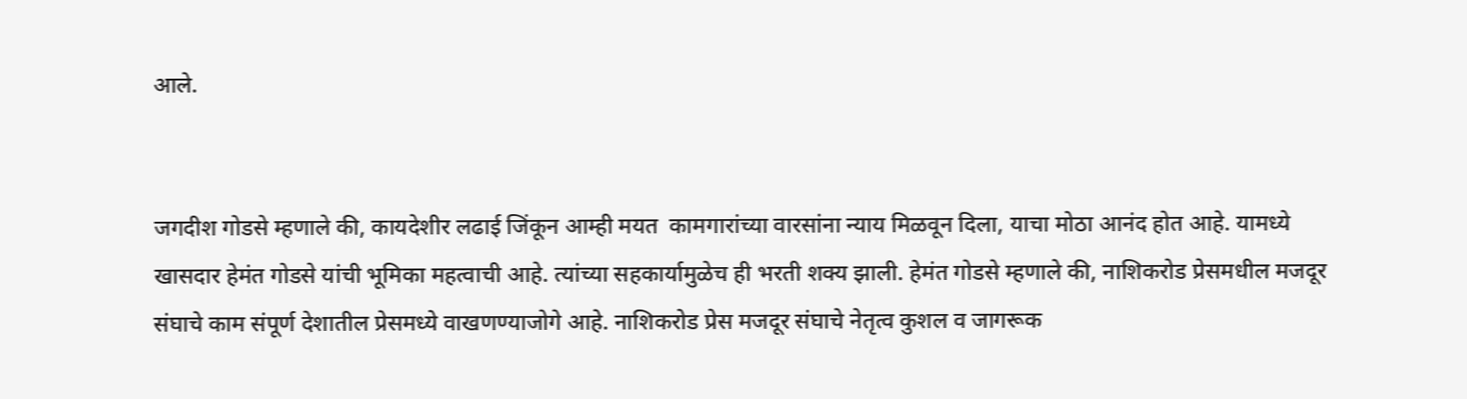आले.


जगदीश गोडसे म्हणाले की, कायदेशीर लढाई जिंकून आम्ही मयत  कामगारांच्या वारसांना न्याय मिळवून दिला, याचा मोठा आनंद होत आहे. यामध्ये खासदार हेमंत गोडसे यांची भूमिका महत्वाची आहे. त्यांच्या सहकार्यामुळेच ही भरती शक्य झाली. हेमंत गोडसे म्हणाले की, नाशिकरोड प्रेसमधील मजदूर संघाचे काम संपूर्ण देशातील प्रेसमध्ये वाखणण्याजोगे आहे. नाशिकरोड प्रेस मजदूर संघाचे नेतृत्व कुशल व जागरूक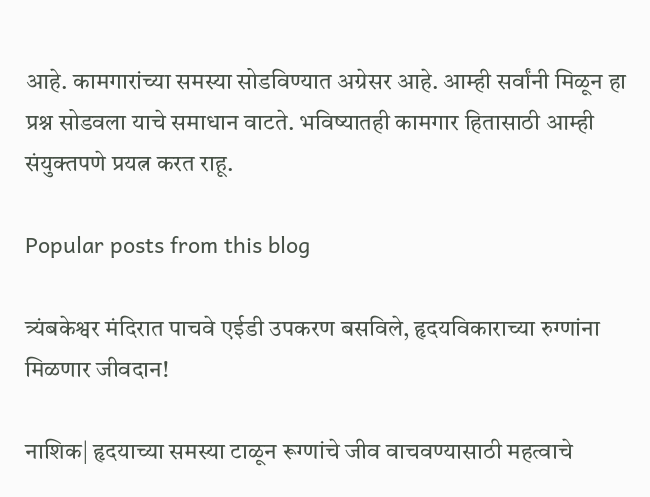आहे. कामगारांच्या समस्या सोडविण्यात अग्रेसर आहे. आम्ही सर्वांनी मिळून हा प्रश्न सोडवला याचे समाधान वाटते. भविष्यातही कामगार हितासाठी आम्ही संयुक्तपणे प्रयत्न करत राहू.

Popular posts from this blog

त्र्यंबकेश्वर मंदिरात पाचवे एईडी उपकरण बसविले, हृदयविकाराच्या रुग्णांना मिळणार जीवदान!

नाशिक| हृदयाच्या समस्या टाळून रूग्णांचे जीव वाचवण्यासाठी महत्वाचे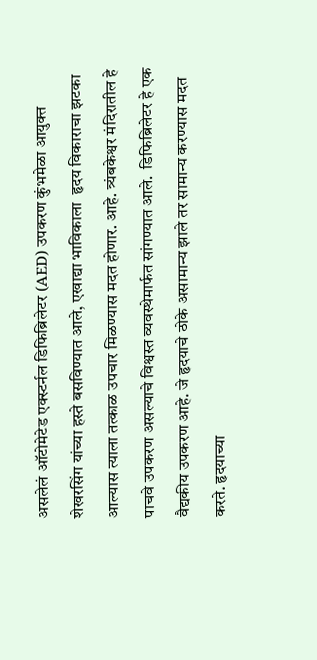असलेलं ऑटोमेटेड एक्स्टर्नल डिफिब्रिलेटर (AED) उपकरण कुंभमेळा आयुक्त शेखरसिंग यांच्या हस्ते बसविण्यात आले, एखाद्या भाविकाला  हृदय विकाराचा झटका आल्यास त्याला तत्काळ उपचार मिळण्यास मदत होणार. आहे. त्र्यंबकेश्वर मंदिरातील हे पाचवे उपकरण असल्याचे विश्वस्त व्यवस्थेमार्फत सांगण्यात आले.  डिफिब्रिलेटर हे एक वैद्यकीय उपकरण आहे. जे हृदयाचे ठोके असामान्य झाले तर सामान्य करण्यास मदत करते. हृदयाच्या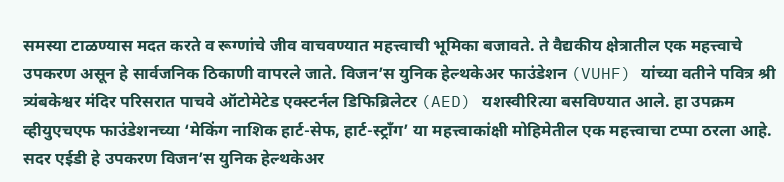समस्या टाळण्यास मदत करते व रूग्णांचे जीव वाचवण्यात महत्त्वाची भूमिका बजावते. ते वैद्यकीय क्षेत्रातील एक महत्त्वाचे उपकरण असून हे सार्वजनिक ठिकाणी वापरले जाते. विजन’स युनिक हेल्थकेअर फाउंडेशन (VUHF) यांच्या वतीने पवित्र श्री त्र्यंबकेश्वर मंदिर परिसरात पाचवे ऑटोमेटेड एक्स्टर्नल डिफिब्रिलेटर (AED) यशस्वीरित्या बसविण्यात आले. हा उपक्रम व्हीयुएचएफ फाउंडेशनच्या ‘मेकिंग नाशिक हार्ट-सेफ, हार्ट-स्ट्रॉंग’ या महत्त्वाकांक्षी मोहिमेतील एक महत्त्वाचा टप्पा ठरला आहे.  सदर एईडी हे उपकरण विजन’स युनिक हेल्थकेअर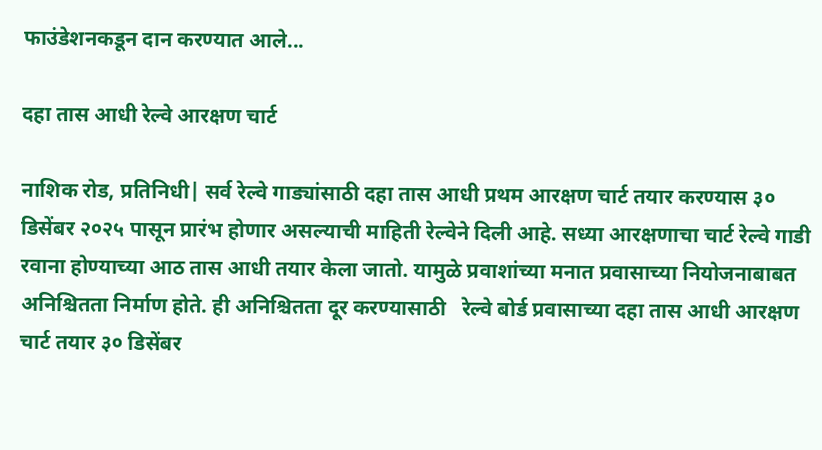फाउंडेशनकडून दान करण्यात आले...

दहा तास आधी रेल्वे आरक्षण चार्ट

नाशिक रोड, प्रतिनिधी| सर्व रेल्वे गाड्यांसाठी दहा तास आधी प्रथम आरक्षण चार्ट तयार करण्यास ३० डिसेंबर २०२५ पासून प्रारंभ होणार असल्याची माहिती रेल्वेने दिली आहे. सध्या आरक्षणाचा चार्ट रेल्वे गाडी रवाना होण्याच्या आठ तास आधी तयार केला जातो. यामुळे प्रवाशांच्या मनात प्रवासाच्या नियोजनाबाबत अनिश्चितता निर्माण होते. ही अनिश्चितता दूर करण्यासाठी   रेल्वे बोर्ड प्रवासाच्या दहा तास आधी आरक्षण चार्ट तयार ३० डिसेंबर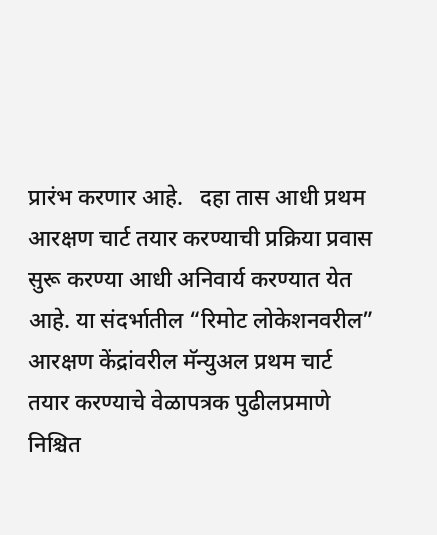प्रारंभ करणार आहे.   दहा तास आधी प्रथम आरक्षण चार्ट तयार करण्याची प्रक्रिया प्रवास सुरू करण्या आधी अनिवार्य करण्यात येत आहे. या संदर्भातील “रिमोट लोकेशनवरील” आरक्षण केंद्रांवरील मॅन्युअल प्रथम चार्ट तयार करण्याचे वेळापत्रक पुढीलप्रमाणे निश्चित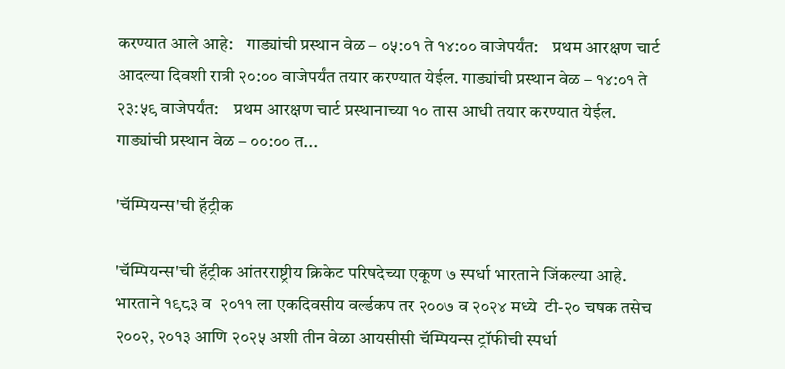करण्यात आले आहे:    गाड्यांची प्रस्थान वेळ – ०५:०१ ते १४:०० वाजेपर्यंत:    प्रथम आरक्षण चार्ट आदल्या दिवशी रात्री २०:०० वाजेपर्यंत तयार करण्यात येईल. गाड्यांची प्रस्थान वेळ – १४:०१ ते २३:५९ वाजेपर्यंत:    प्रथम आरक्षण चार्ट प्रस्थानाच्या १० तास आधी तयार करण्यात येईल.   गाड्यांची प्रस्थान वेळ – ००:०० त...

'चॅम्पियन्स'ची हॅट्रीक

'चॅम्पियन्स'ची हॅट्रीक आंतरराष्ट्रीय क्रिकेट परिषदेच्या एकूण ७ स्पर्धा भारताने जिंकल्या आहे. भारताने १९८३ व  २०११ ला एकदिवसीय वर्ल्डकप तर २००७ व २०२४ मध्ये  टी-२० चषक तसेच २००२, २०१३ आणि २०२५ अशी तीन वेळा आयसीसी चॅम्पियन्स ट्रॉफीची स्पर्धा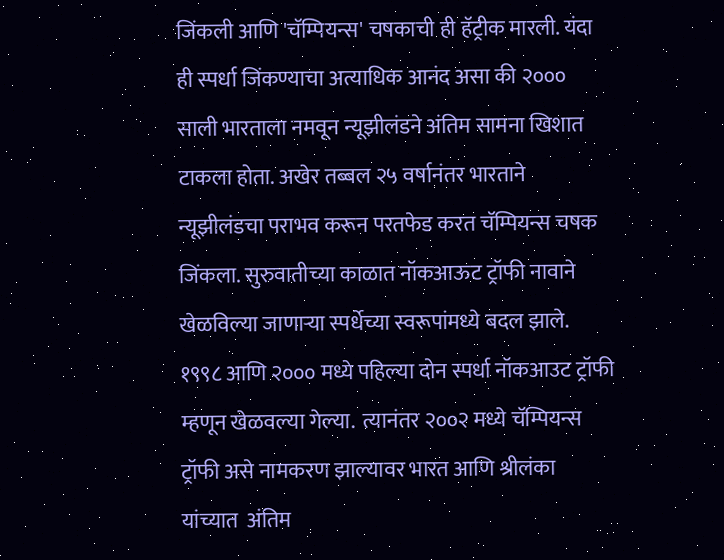जिंकली आणि 'चॅम्पियन्स' चषकाची ही हॅट्रीक मारली. यंदा ही स्पर्धा जिंकण्याचा अत्याधिक आनंद असा की २००० साली भारताला नमवून न्यूझीलंडने अंतिम सामना खिशात टाकला होता. अखेर तब्बल २५ वर्षानंतर भारताने न्यूझीलंडचा पराभव करून परतफेड करत चॅम्पियन्स चषक जिंकला. सुरुवातीच्या काळात नॉकआऊट ट्रॉफी नावाने खेळविल्या जाणाऱ्या स्पर्धेच्या स्वरूपांमध्ये बदल झाले. १९९८ आणि २००० मध्ये पहिल्या दोन स्पर्धा नॉकआउट ट्रॉफी म्हणून खेळवल्या गेल्या.  त्यानंतर २००२ मध्ये चॅम्पियन्स ट्रॉफी असे नामकरण झाल्यावर भारत आणि श्रीलंका यांच्यात  अंतिम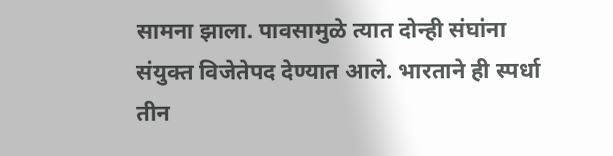सामना झाला. पावसामुळे त्यात दोन्ही संघांना संयुक्त विजेतेपद देण्यात आले. भारताने ही स्पर्धा तीन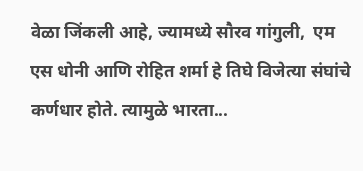वेळा जिंकली आहे, ज्यामध्ये सौरव गांगुली,  एम एस धोनी आणि रोहित शर्मा हे तिघे विजेत्या संघांचे कर्णधार होते. त्यामुळे भारता...